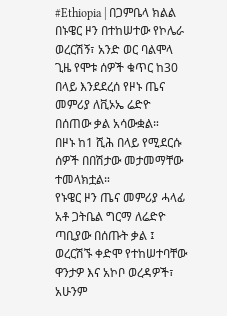#Ethiopia | በጋምቤላ ክልል በኑዌር ዞን በተከሠተው የኮሌራ ወረርሽኝ፣ አንድ ወር ባልሞላ ጊዜ የሞቱ ሰዎች ቁጥር ከ30 በላይ እንደደረሰ የዞኑ ጤና መምሪያ ለቪኦኤ ሬድዮ በሰጠው ቃል አሳውቋል።
በዞኑ ከ1 ሺሕ በላይ የሚደርሱ ሰዎች በበሽታው መታመማቸው ተመላክቷል።
የኑዌር ዞን ጤና መምሪያ ሓላፊ አቶ ጋትቤል ግርማ ለሬድዮ ጣቢያው በሰጡት ቃል ፤ ወረርሽኙ ቀድሞ የተከሠተባቸው ዋንታዎ እና አኮቦ ወረዳዎች፣ አሁንም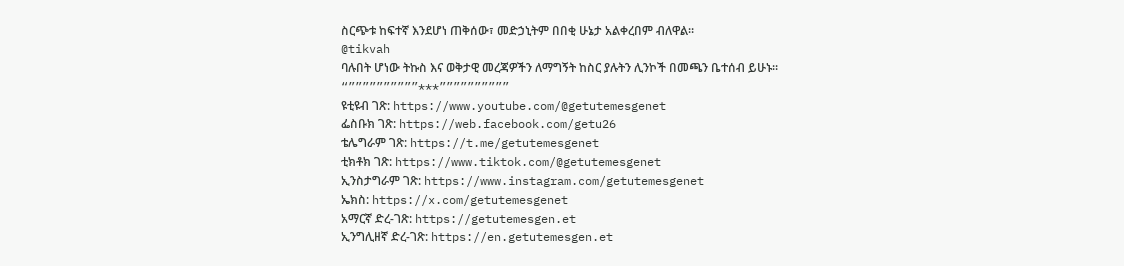ስርጭቱ ከፍተኛ እንደሆነ ጠቅሰው፣ መድኃኒትም በበቂ ሁኔታ አልቀረበም ብለዋል።
@tikvah
ባሉበት ሆነው ትኩስ እና ወቅታዊ መረጃዎችን ለማግኝት ከስር ያሉትን ሊንኮች በመጫን ቤተሰብ ይሁኑ።
“””””””””””***””””””””””
ዩቲዩብ ገጽ: https://www.youtube.com/@getutemesgenet
ፌስቡክ ገጽ: https://web.facebook.com/getu26
ቴሌግራም ገጽ: https://t.me/getutemesgenet
ቲክቶክ ገጽ: https://www.tiktok.com/@getutemesgenet
ኢንስታግራም ገጽ: https://www.instagram.com/getutemesgenet
ኤክስ: https://x.com/getutemesgenet
አማርኛ ድረ-ገጽ: https://getutemesgen.et
ኢንግሊዘኛ ድረ-ገጽ: https://en.getutemesgen.et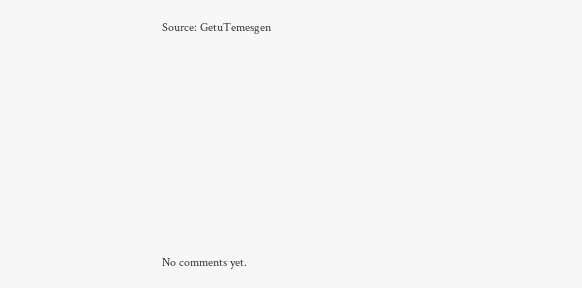Source: GetuTemesgen









No comments yet.